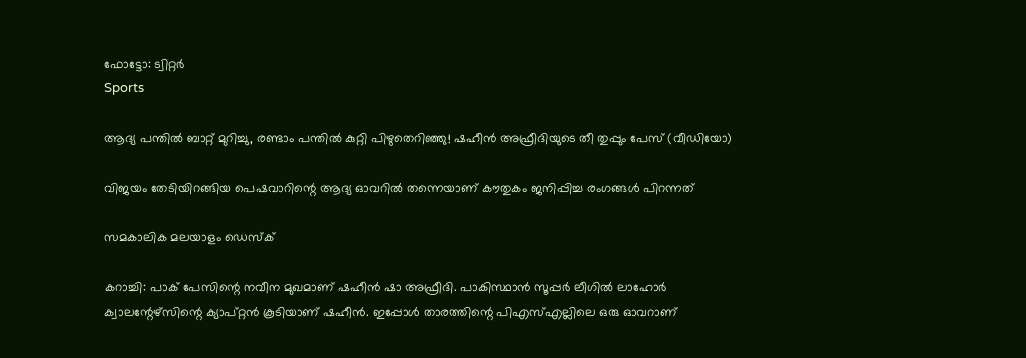ഫോട്ടോ: ട്വിറ്റർ
Sports

ആദ്യ പന്തില്‍ ബാറ്റ് മുറിച്ചു, രണ്ടാം പന്തില്‍ കുറ്റി പിഴുതെറിഞ്ഞു! ഷഹീന്‍ അഫ്രീദിയുടെ തീ തുപ്പും പേസ് (വീഡിയോ)

വിജയം തേടിയിറങ്ങിയ പെഷവാറിന്റെ ആദ്യ ഓവറില്‍ തന്നെയാണ് കൗതുകം ജനിപ്പിച്ച രംഗങ്ങള്‍ പിറന്നത്

സമകാലിക മലയാളം ഡെസ്ക്

കറാച്ചി: പാക് പേസിന്റെ നവീന മുഖമാണ് ഷഹീന്‍ ഷാ അഫ്രീദി. പാകിസ്ഥാന്‍ സൂപ്പര്‍ ലീഗില്‍ ലാഹോര്‍ ക്വാലന്റേഴ്‌സിന്റെ ക്യാപ്റ്റന്‍ കൂടിയാണ് ഷഹീന്‍. ഇപ്പോള്‍ താരത്തിന്റെ പിഎസ്എല്ലിലെ ഒരു ഓവറാണ്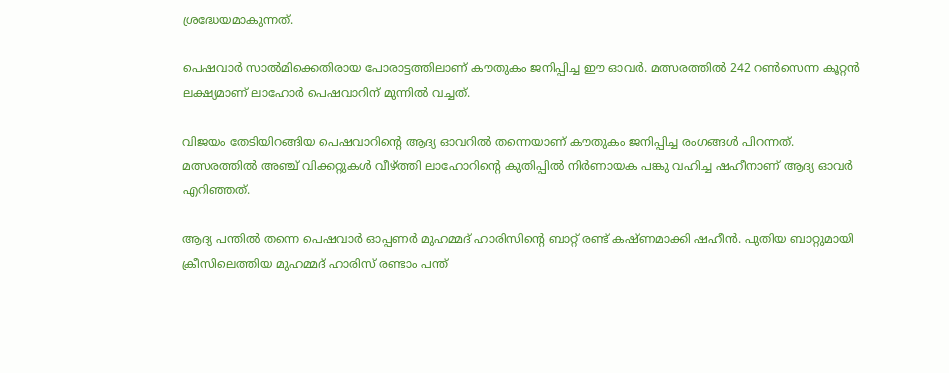ശ്രദ്ധേയമാകുന്നത്.

പെഷവാര്‍ സാല്‍മിക്കെതിരായ പോരാട്ടത്തിലാണ് കൗതുകം ജനിപ്പിച്ച ഈ ഓവര്‍. മത്സരത്തില്‍ 242 റണ്‍സെന്ന കൂറ്റന്‍ ലക്ഷ്യമാണ് ലാഹോര്‍ പെഷവാറിന് മുന്നില്‍ വച്ചത്.

വിജയം തേടിയിറങ്ങിയ പെഷവാറിന്റെ ആദ്യ ഓവറില്‍ തന്നെയാണ് കൗതുകം ജനിപ്പിച്ച രംഗങ്ങള്‍ പിറന്നത്. മത്സരത്തില്‍ അഞ്ച് വിക്കറ്റുകള്‍ വീഴ്ത്തി ലാഹോറിന്റെ കുതിപ്പില്‍ നിര്‍ണായക പങ്കു വഹിച്ച ഷഹീനാണ് ആദ്യ ഓവര്‍ എറിഞ്ഞത്.

ആദ്യ പന്തില്‍ തന്നെ പെഷവാര്‍ ഓപ്പണര്‍ മുഹമ്മദ് ഹാരിസിന്റെ ബാറ്റ് രണ്ട് കഷ്ണമാക്കി ഷഹീന്‍. പുതിയ ബാറ്റുമായി ക്രീസിലെത്തിയ മുഹമ്മദ് ഹാരിസ് രണ്ടാം പന്ത്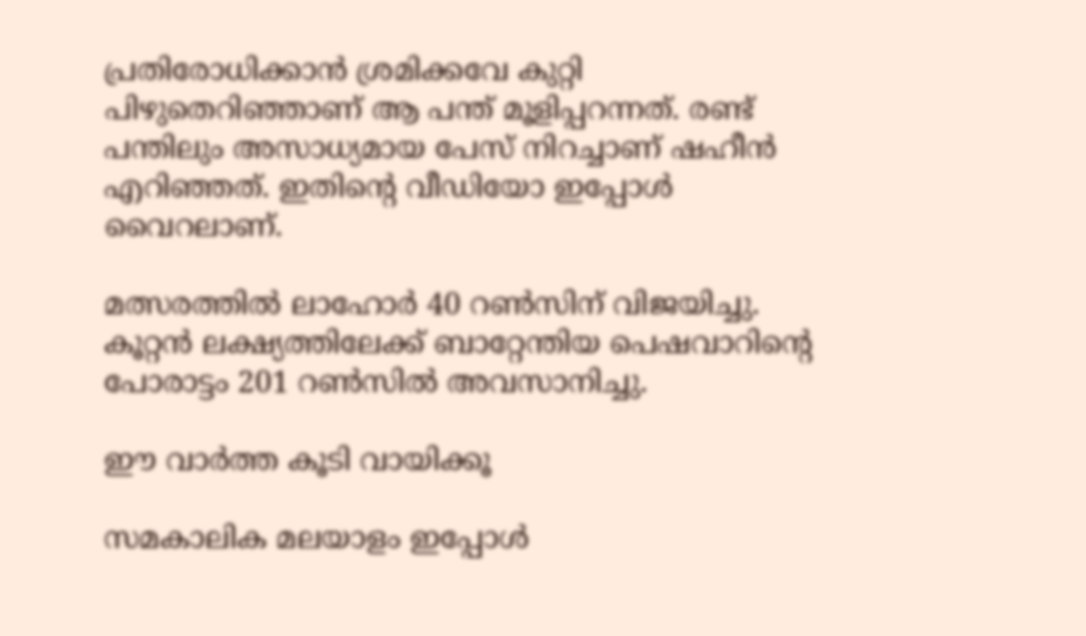പ്രതിരോധിക്കാന്‍ ശ്രമിക്കവേ കുറ്റി പിഴുതെറിഞ്ഞാണ് ആ പന്ത് മൂളിപ്പറന്നത്. രണ്ട് പന്തിലും അസാധ്യമായ പേസ് നിറച്ചാണ് ഷഹീന്‍ എറിഞ്ഞത്. ഇതിന്റെ വീഡിയോ ഇപ്പോള്‍ വൈറലാണ്.

മത്സരത്തില്‍ ലാഹോര്‍ 40 റണ്‍സിന് വിജയിച്ചു. കൂറ്റന്‍ ലക്ഷ്യത്തിലേക്ക് ബാറ്റേന്തിയ പെഷവാറിന്റെ പോരാട്ടം 201 റണ്‍സില്‍ അവസാനിച്ചു.

ഈ വാര്‍ത്ത കൂടി വായിക്കൂ

സമകാലിക മലയാളം ഇപ്പോള്‍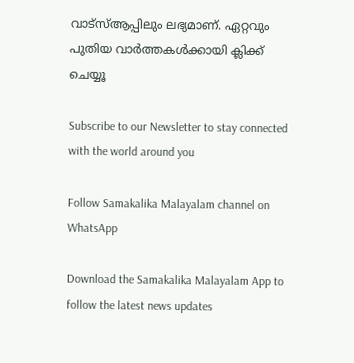വാട്‌സ്ആപ്പിലും ലഭ്യമാണ്. ഏറ്റവും പുതിയ വാര്‍ത്തകള്‍ക്കായി ക്ലിക്ക് ചെയ്യൂ‌

Subscribe to our Newsletter to stay connected with the world around you

Follow Samakalika Malayalam channel on WhatsApp

Download the Samakalika Malayalam App to follow the latest news updates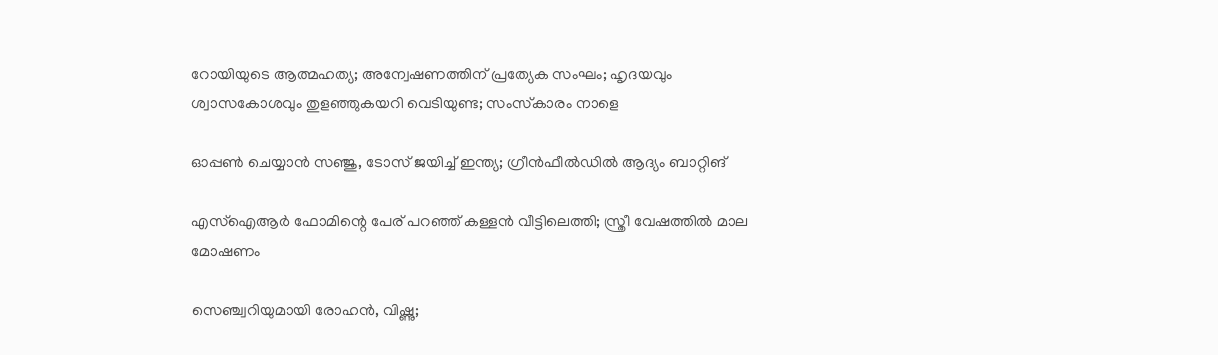റോയിയുടെ ആത്മഹത്യ; അന്വേഷണത്തിന് പ്രത്യേക സംഘം; ഹൃദയവും ശ്വാസകോശവും തുളഞ്ഞുകയറി വെടിയുണ്ട; സംസ്‌കാരം നാളെ

ഓപ്പൺ ചെയ്യാൻ സഞ്ജു, ടോസ് ജയിച്ച് ഇന്ത്യ; ഗ്രീന്‍ഫീല്‍ഡില്‍ ആദ്യം ബാറ്റിങ്

എസ്‌ഐആര്‍ ഫോമിന്റെ പേര് പറഞ്ഞ് കള്ളന്‍ വീട്ടിലെത്തി; സ്ത്രീ വേഷത്തില്‍ മാല മോഷണം

സെഞ്ച്വറിയുമായി രോഹന്‍, വിഷ്ണു;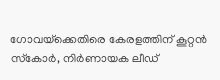ഗോവയ്‌ക്കെതിരെ കേരളത്തിന് കൂറ്റന്‍ സ്‌കോര്‍, നിര്‍ണായക ലീഡ്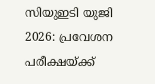സിയുഇടി യുജി 2026: പ്രവേശന പരീക്ഷയ്ക്ക്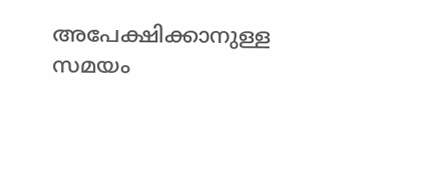അപേക്ഷിക്കാനുള്ള സമയം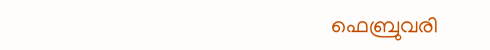ഫെബ്രുവരി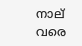നാല് വരെ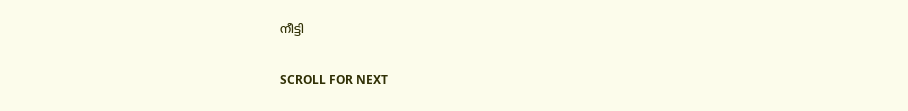നീട്ടി

SCROLL FOR NEXT